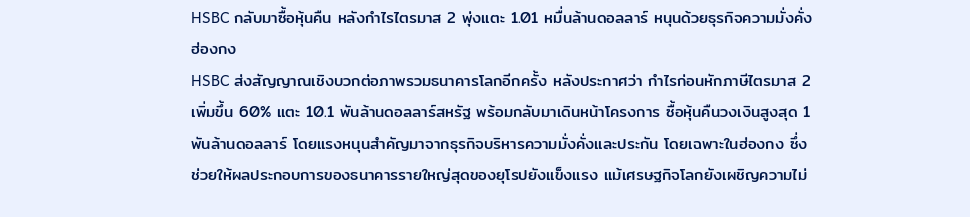HSBC กลับมาซื้อหุ้นคืน หลังกำไรไตรมาส 2 พุ่งแตะ 1.01 หมื่นล้านดอลลาร์ หนุนด้วยธุรกิจความมั่งคั่งฮ่องกง
HSBC ส่งสัญญาณเชิงบวกต่อภาพรวมธนาคารโลกอีกครั้ง หลังประกาศว่า กำไรก่อนหักภาษีไตรมาส 2 เพิ่มขึ้น 60% แตะ 10.1 พันล้านดอลลาร์สหรัฐ พร้อมกลับมาเดินหน้าโครงการ ซื้อหุ้นคืนวงเงินสูงสุด 1 พันล้านดอลลาร์ โดยแรงหนุนสำคัญมาจากธุรกิจบริหารความมั่งคั่งและประกัน โดยเฉพาะในฮ่องกง ซึ่งช่วยให้ผลประกอบการของธนาคารรายใหญ่สุดของยุโรปยังแข็งแรง แม้เศรษฐกิจโลกยังเผชิญความไม่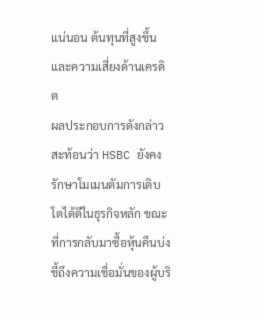แน่นอน ต้นทุนที่สูงขึ้น และความเสี่ยงด้านเครดิต
ผลประกอบการดังกล่าวสะท้อนว่า HSBC ยังคงรักษาโมเมนตัมการเติบโตได้ดีในธุรกิจหลัก ขณะที่การกลับมาซื้อหุ้นคืนบ่งชี้ถึงความเชื่อมั่นของผู้บริ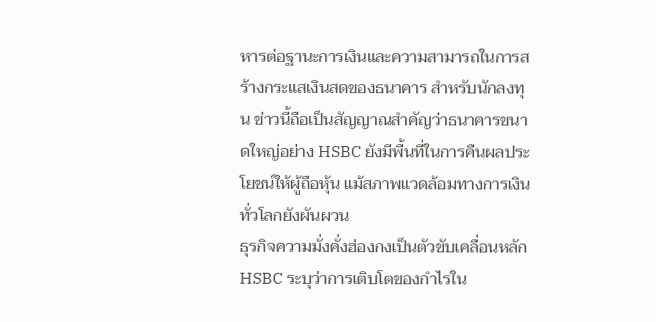หารต่อฐานะการเงินและความสามารถในการสร้างกระแสเงินสดของธนาคาร สำหรับนักลงทุน ข่าวนี้ถือเป็นสัญญาณสำคัญว่าธนาคารขนาดใหญ่อย่าง HSBC ยังมีพื้นที่ในการคืนผลประโยชน์ให้ผู้ถือหุ้น แม้สภาพแวดล้อมทางการเงินทั่วโลกยังผันผวน
ธุรกิจความมั่งคั่งฮ่องกงเป็นตัวขับเคลื่อนหลัก
HSBC ระบุว่าการเติบโตของกำไรใน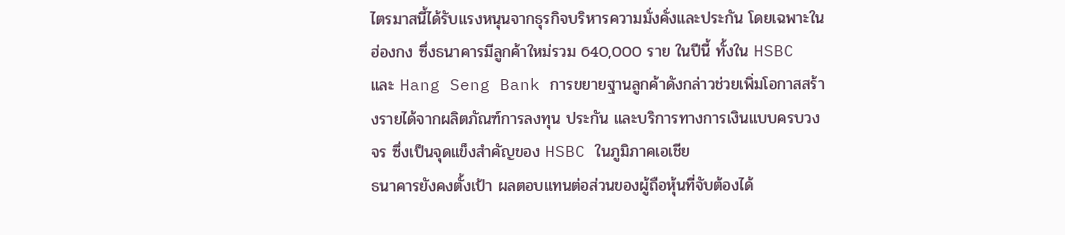ไตรมาสนี้ได้รับแรงหนุนจากธุรกิจบริหารความมั่งคั่งและประกัน โดยเฉพาะในฮ่องกง ซึ่งธนาคารมีลูกค้าใหม่รวม 640,000 ราย ในปีนี้ ทั้งใน HSBC และ Hang Seng Bank การขยายฐานลูกค้าดังกล่าวช่วยเพิ่มโอกาสสร้างรายได้จากผลิตภัณฑ์การลงทุน ประกัน และบริการทางการเงินแบบครบวงจร ซึ่งเป็นจุดแข็งสำคัญของ HSBC ในภูมิภาคเอเชีย
ธนาคารยังคงตั้งเป้า ผลตอบแทนต่อส่วนของผู้ถือหุ้นที่จับต้องได้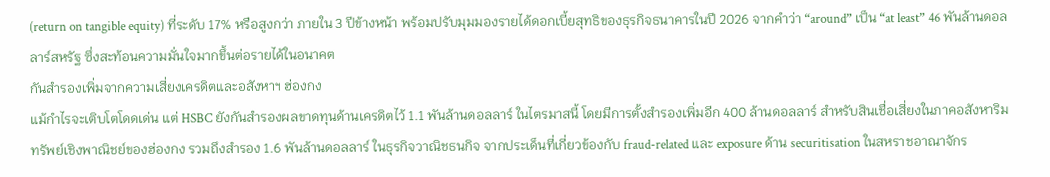(return on tangible equity) ที่ระดับ 17% หรือสูงกว่า ภายใน 3 ปีข้างหน้า พร้อมปรับมุมมองรายได้ดอกเบี้ยสุทธิของธุรกิจธนาคารในปี 2026 จากคำว่า “around” เป็น “at least” 46 พันล้านดอลลาร์สหรัฐ ซึ่งสะท้อนความมั่นใจมากขึ้นต่อรายได้ในอนาคต
กันสำรองเพิ่มจากความเสี่ยงเครดิตและอสังหาฯ ฮ่องกง
แม้กำไรจะเติบโตโดดเด่น แต่ HSBC ยังกันสำรองผลขาดทุนด้านเครดิตไว้ 1.1 พันล้านดอลลาร์ ในไตรมาสนี้ โดยมีการตั้งสำรองเพิ่มอีก 400 ล้านดอลลาร์ สำหรับสินเชื่อเสี่ยงในภาคอสังหาริมทรัพย์เชิงพาณิชย์ของฮ่องกง รวมถึงสำรอง 1.6 พันล้านดอลลาร์ ในธุรกิจวาณิชธนกิจ จากประเด็นที่เกี่ยวข้องกับ fraud-related และ exposure ด้าน securitisation ในสหราชอาณาจักร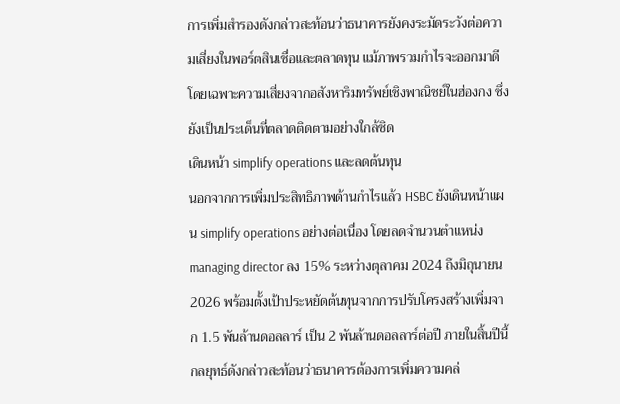การเพิ่มสำรองดังกล่าวสะท้อนว่าธนาคารยังคงระมัดระวังต่อความเสี่ยงในพอร์ตสินเชื่อและตลาดทุน แม้ภาพรวมกำไรจะออกมาดี โดยเฉพาะความเสี่ยงจากอสังหาริมทรัพย์เชิงพาณิชย์ในฮ่องกง ซึ่งยังเป็นประเด็นที่ตลาดติดตามอย่างใกล้ชิด
เดินหน้า simplify operations และลดต้นทุน
นอกจากการเพิ่มประสิทธิภาพด้านกำไรแล้ว HSBC ยังเดินหน้าแผน simplify operations อย่างต่อเนื่อง โดยลดจำนวนตำแหน่ง managing director ลง 15% ระหว่างตุลาคม 2024 ถึงมิถุนายน 2026 พร้อมตั้งเป้าประหยัดต้นทุนจากการปรับโครงสร้างเพิ่มจาก 1.5 พันล้านดอลลาร์ เป็น 2 พันล้านดอลลาร์ต่อปี ภายในสิ้นปีนี้
กลยุทธ์ดังกล่าวสะท้อนว่าธนาคารต้องการเพิ่มความคล่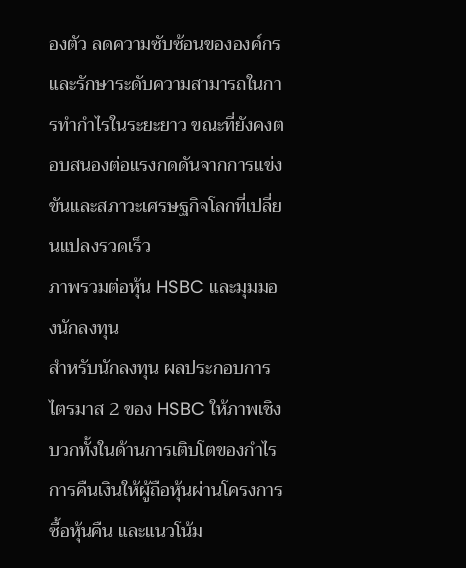องตัว ลดความซับซ้อนขององค์กร และรักษาระดับความสามารถในการทำกำไรในระยะยาว ขณะที่ยังคงตอบสนองต่อแรงกดดันจากการแข่งขันและสภาวะเศรษฐกิจโลกที่เปลี่ยนแปลงรวดเร็ว
ภาพรวมต่อหุ้น HSBC และมุมมองนักลงทุน
สำหรับนักลงทุน ผลประกอบการไตรมาส 2 ของ HSBC ให้ภาพเชิงบวกทั้งในด้านการเติบโตของกำไร การคืนเงินให้ผู้ถือหุ้นผ่านโครงการซื้อหุ้นคืน และแนวโน้ม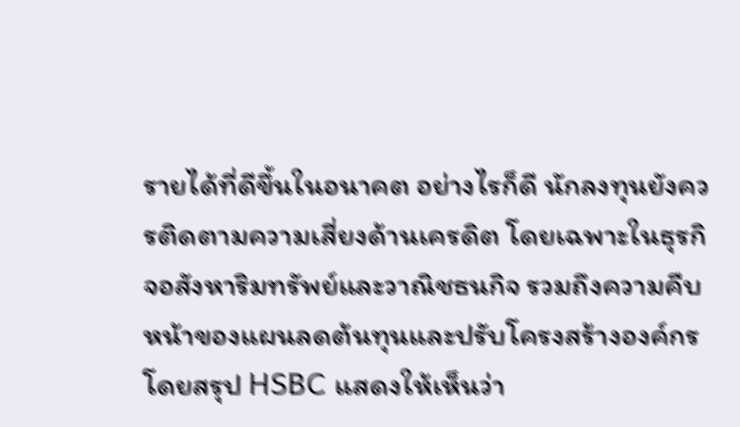รายได้ที่ดีขึ้นในอนาคต อย่างไรก็ดี นักลงทุนยังควรติดตามความเสี่ยงด้านเครดิต โดยเฉพาะในธุรกิจอสังหาริมทรัพย์และวาณิชธนกิจ รวมถึงความคืบหน้าของแผนลดต้นทุนและปรับโครงสร้างองค์กร
โดยสรุป HSBC แสดงให้เห็นว่า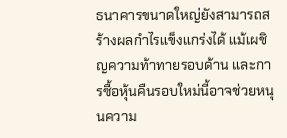ธนาคารขนาดใหญ่ยังสามารถสร้างผลกำไรแข็งแกร่งได้ แม้เผชิญความท้าทายรอบด้าน และการซื้อหุ้นคืนรอบใหม่นี้อาจช่วยหนุนความ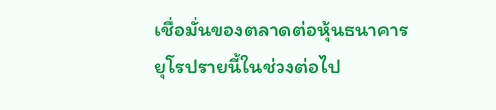เชื่อมั่นของตลาดต่อหุ้นธนาคารยุโรปรายนี้ในช่วงต่อไป